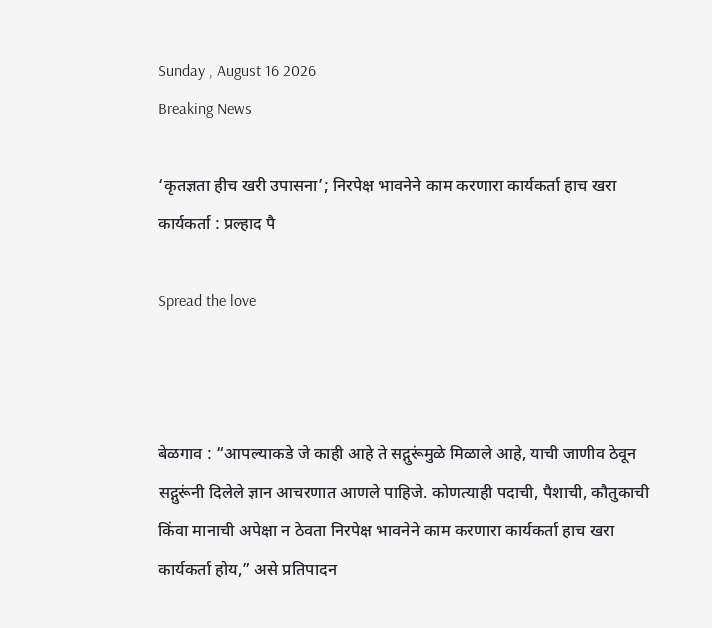Sunday , August 16 2026
Breaking News

‘कृतज्ञता हीच खरी उपासना’; निरपेक्ष भावनेने काम करणारा कार्यकर्ता हाच खरा कार्यकर्ता : प्रल्हाद पै

Spread the love



बेळगाव : “आपल्याकडे जे काही आहे ते सद्गुरूंमुळे मिळाले आहे, याची जाणीव ठेवून सद्गुरूंनी दिलेले ज्ञान आचरणात आणले पाहिजे. कोणत्याही पदाची, पैशाची, कौतुकाची किंवा मानाची अपेक्षा न ठेवता निरपेक्ष भावनेने काम करणारा कार्यकर्ता हाच खरा कार्यकर्ता होय,” असे प्रतिपादन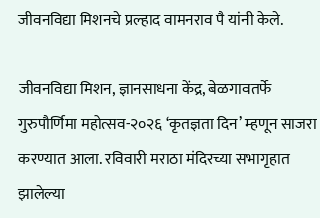जीवनविद्या मिशनचे प्रल्हाद वामनराव पै यांनी केले.

जीवनविद्या मिशन, ज्ञानसाधना केंद्र, बेळगावतर्फे गुरुपौर्णिमा महोत्सव-२०२६ ‘कृतज्ञता दिन’ म्हणून साजरा करण्यात आला. रविवारी मराठा मंदिरच्या सभागृहात झालेल्या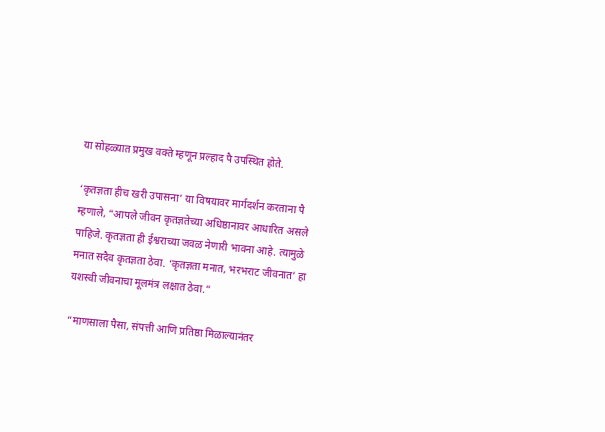या सोहळ्यात प्रमुख वक्ते म्हणून प्रल्हाद पै उपस्थित होते.

‘कृतज्ञता हीच खरी उपासना’ या विषयावर मार्गदर्शन करताना पै म्हणाले, “आपले जीवन कृतज्ञतेच्या अधिष्ठानावर आधारित असले पाहिजे. कृतज्ञता ही ईश्वराच्या जवळ नेणारी भावना आहे. त्यामुळे मनात सदैव कृतज्ञता ठेवा. ‘कृतज्ञता मनात, भरभराट जीवनात’ हा यशस्वी जीवनाचा मूलमंत्र लक्षात ठेवा.”

“माणसाला पैसा, संपत्ती आणि प्रतिष्ठा मिळाल्यानंतर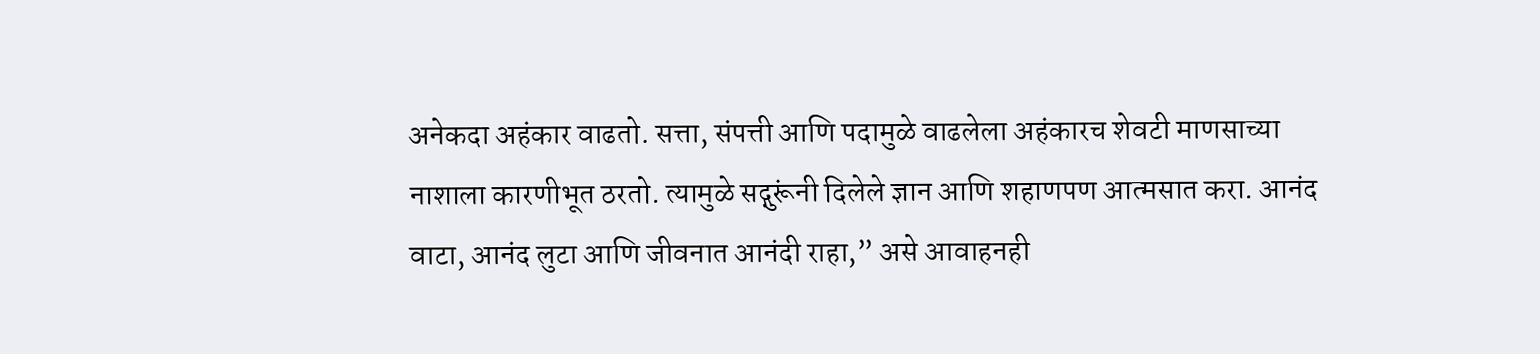अनेकदा अहंकार वाढतो. सत्ता, संपत्ती आणि पदामुळे वाढलेला अहंकारच शेवटी माणसाच्या नाशाला कारणीभूत ठरतो. त्यामुळे सद्गुरूंनी दिलेले ज्ञान आणि शहाणपण आत्मसात करा. आनंद वाटा, आनंद लुटा आणि जीवनात आनंदी राहा,” असे आवाहनही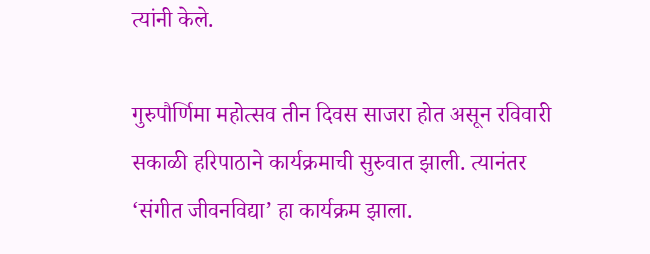त्यांनी केले.

गुरुपौर्णिमा महोत्सव तीन दिवस साजरा होत असून रविवारी सकाळी हरिपाठाने कार्यक्रमाची सुरुवात झाली. त्यानंतर ‘संगीत जीवनविद्या’ हा कार्यक्रम झाला.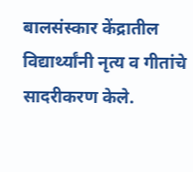बालसंस्कार केंद्रातील विद्यार्थ्यांनी नृत्य व गीतांचे सादरीकरण केले.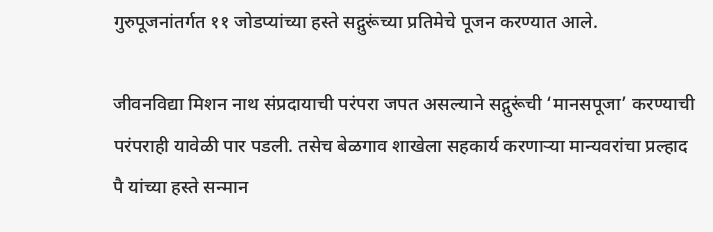गुरुपूजनांतर्गत ११ जोडप्यांच्या हस्ते सद्गुरूंच्या प्रतिमेचे पूजन करण्यात आले.

जीवनविद्या मिशन नाथ संप्रदायाची परंपरा जपत असल्याने सद्गुरूंची ‘मानसपूजा’ करण्याची परंपराही यावेळी पार पडली. तसेच बेळगाव शाखेला सहकार्य करणाऱ्या मान्यवरांचा प्रल्हाद पै यांच्या हस्ते सन्मान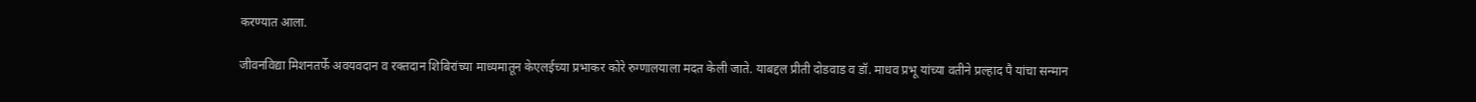करण्यात आला.

जीवनविद्या मिशनतर्फे अवयवदान व रक्तदान शिबिरांच्या माध्यमातून केएलईच्या प्रभाकर कोरे रुग्णालयाला मदत केली जाते. याबद्दल प्रीती दोडवाड व डॉ. माधव प्रभू यांच्या वतीने प्रल्हाद पै यांचा सन्मान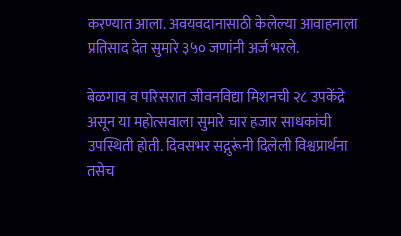करण्यात आला. अवयवदानासाठी केलेल्या आवाहनाला प्रतिसाद देत सुमारे ३५० जणांनी अर्ज भरले.

बेळगाव व परिसरात जीवनविद्या मिशनची २८ उपकेंद्रे असून या महोत्सवाला सुमारे चार हजार साधकांची उपस्थिती होती. दिवसभर सद्गुरूंनी दिलेली विश्वप्रार्थना तसेच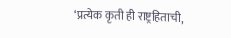‘प्रत्येक कृती ही राष्ट्रहिताची,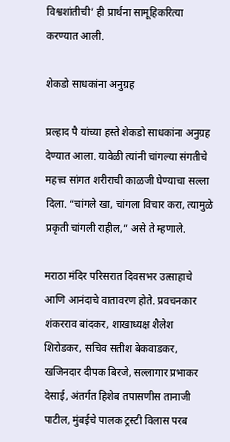विश्वशांतीची’ ही प्रार्थना सामूहिकरित्या करण्यात आली.

शेकडो साधकांना अनुग्रह

प्रल्हाद पै यांच्या हस्ते शेकडो साधकांना अनुग्रह देण्यात आला. यावेळी त्यांनी चांगल्या संगतीचे महत्त्व सांगत शरीराची काळजी घेण्याचा सल्ला दिला. “चांगले खा, चांगला विचार करा, त्यामुळे प्रकृती चांगली राहील,” असे ते म्हणाले.

मराठा मंदिर परिसरात दिवसभर उत्साहाचे आणि आनंदाचे वातावरण होते. प्रवचनकार शंकरराव बांदकर, शाखाध्यक्ष शैलेश शिरोडकर, सचिव सतीश बेकवाडकर, खजिनदार दीपक बिरजे, सल्लागार प्रभाकर देसाई, अंतर्गत हिशेब तपासणीस तानाजी पाटील, मुंबईचे पालक ट्रस्टी विलास परब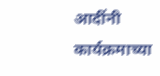आदींनी कार्यक्रमाच्या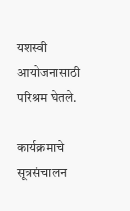यशस्वी आयोजनासाठी परिश्रम घेतले.

कार्यक्रमाचे सूत्रसंचालन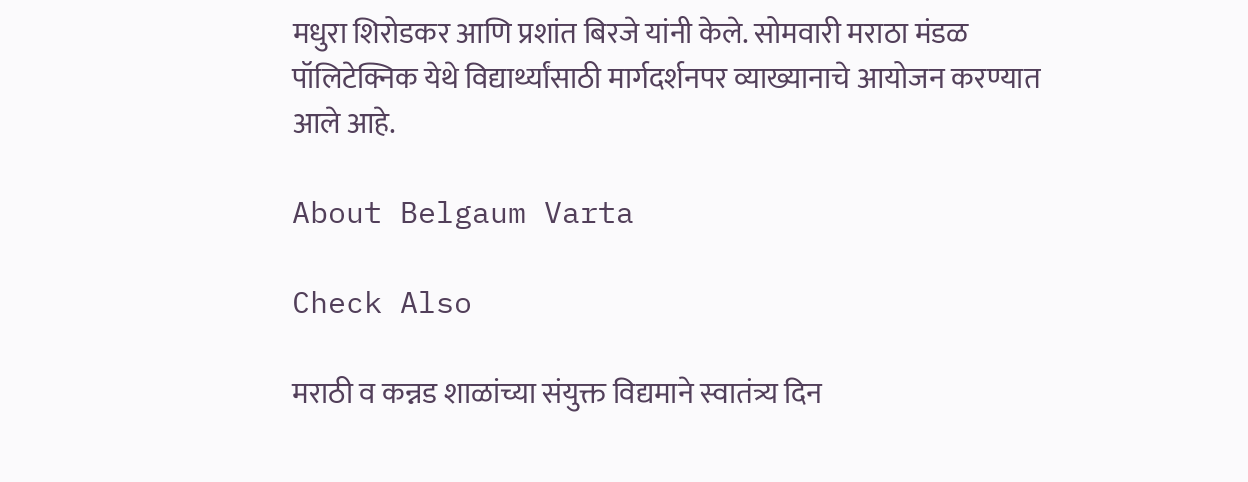मधुरा शिरोडकर आणि प्रशांत बिरजे यांनी केले. सोमवारी मराठा मंडळ पॉलिटेक्निक येथे विद्यार्थ्यांसाठी मार्गदर्शनपर व्याख्यानाचे आयोजन करण्यात आले आहे.

About Belgaum Varta

Check Also

मराठी व कन्नड शाळांच्या संयुक्त विद्यमाने स्वातंत्र्य दिन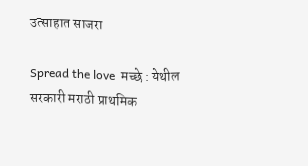उत्साहात साजरा

Spread the love  मच्छे : येथील सरकारी मराठी प्राथमिक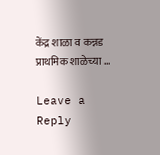केंद्र शाळा व कन्नड प्राथमिक शाळेच्या …

Leave a Reply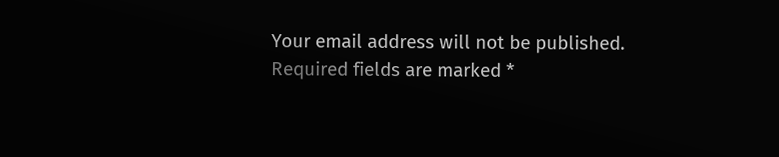Your email address will not be published. Required fields are marked *